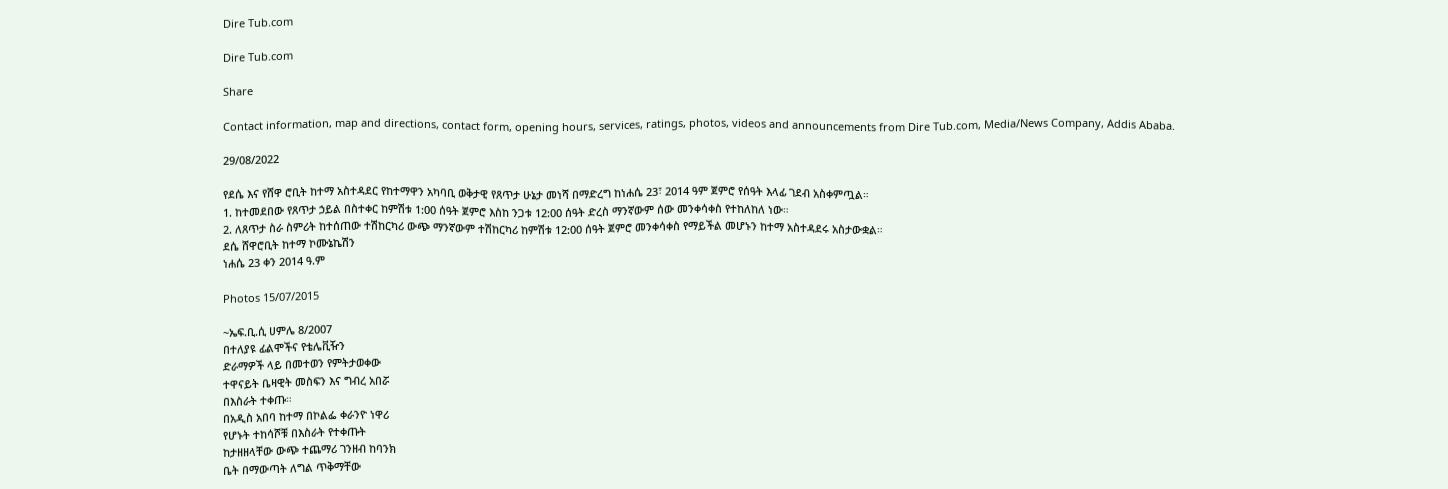Dire Tub.com

Dire Tub.com

Share

Contact information, map and directions, contact form, opening hours, services, ratings, photos, videos and announcements from Dire Tub.com, Media/News Company, Addis Ababa.

29/08/2022

የደሴ እና የሸዋ ሮቢት ከተማ አስተዳደር የከተማዋን አካባቢ ወቅታዊ የጸጥታ ሁኔታ መነሻ በማድረግ ከነሐሴ 23፣ 2014 ዓም ጀምሮ የሰዓት እላፊ ገደብ አስቀምጧል።
1. ከተመደበው የጸጥታ ኃይል በስተቀር ከምሽቱ 1:00 ሰዓት ጀምሮ እስከ ንጋቱ 12:00 ሰዓት ድረስ ማንኛውም ሰው መንቀሳቀስ የተከለከለ ነው።
2. ለጸጥታ ስራ ስምሪት ከተሰጠው ተሽከርካሪ ውጭ ማንኛውም ተሽከርካሪ ከምሽቱ 12:00 ሰዓት ጀምሮ መንቀሳቀስ የማይችል መሆኑን ከተማ አስተዳደሩ አስታውቋል።
ደሴ ሸዋሮቢት ከተማ ኮሙኔኬሽን
ነሐሴ 23 ቀን 2014 ዓ.ም

Photos 15/07/2015

~ኤፍ.ቢ.ሲ ሀምሌ 8/2007
በተለያዩ ፊልሞችና የቴሌቪዥን
ድራማዎች ላይ በመተወን የምትታወቀው
ተዋናይት ቤዛዊት መስፍን እና ግብረ አበሯ
በእስራት ተቀጡ።
በአዲስ አበባ ከተማ በኮልፌ ቀራንዮ ነዋሪ
የሆኑት ተከሳሾቹ በእስራት የተቀጡት
ከታዘዘላቸው ውጭ ተጨማሪ ገንዘብ ከባንክ
ቤት በማውጣት ለግል ጥቅማቸው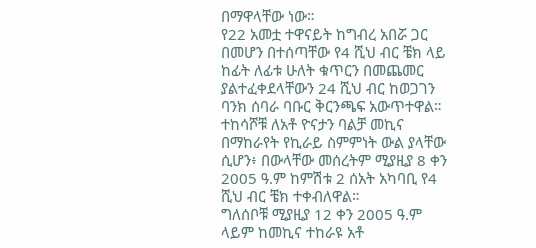በማዋላቸው ነው።
የ22 አመቷ ተዋናይት ከግብረ አበሯ ጋር
በመሆን በተሰጣቸው የ4 ሺህ ብር ቼክ ላይ
ከፊት ለፊቱ ሁለት ቁጥርን በመጨመር
ያልተፈቀደላቸውን 24 ሺህ ብር ከወጋገን
ባንክ ሰባራ ባቡር ቅርንጫፍ አውጥተዋል።
ተከሳሾቹ ለአቶ ዮናታን ባልቻ መኪና
በማከራየት የኪራይ ስምምነት ውል ያላቸው
ሲሆን፥ በውላቸው መሰረትም ሚያዚያ 8 ቀን
2005 ዓ.ም ከምሽቱ 2 ሰአት አካባቢ የ4
ሺህ ብር ቼክ ተቀብለዋል።
ግለሰቦቹ ሚያዚያ 12 ቀን 2005 ዓ.ም
ላይም ከመኪና ተከራዩ አቶ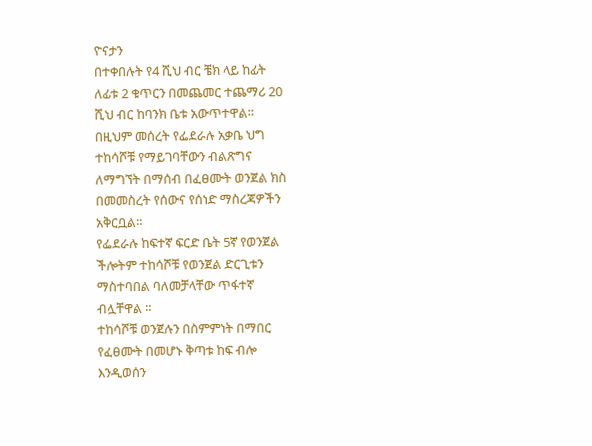ዮናታን
በተቀበሉት የ4 ሺህ ብር ቼክ ላይ ከፊት
ለፊቱ 2 ቁጥርን በመጨመር ተጨማሪ 20
ሺህ ብር ከባንክ ቤቱ አውጥተዋል።
በዚህም መሰረት የፌደራሉ አቃቤ ህግ
ተከሳሾቹ የማይገባቸውን ብልጽግና
ለማግኘት በማሰብ በፈፀሙት ወንጀል ክስ
በመመስረት የሰውና የሰነድ ማስረጃዎችን
አቅርቧል።
የፌደራሉ ከፍተኛ ፍርድ ቤት 5ኛ የወንጀል
ችሎትም ተከሳሾቹ የወንጀል ድርጊቱን
ማስተባበል ባለመቻላቸው ጥፋተኛ
ብሏቸዋል ።
ተከሳሾቹ ወንጀሉን በስምምነት በማበር
የፈፀሙት በመሆኑ ቅጣቱ ከፍ ብሎ
እንዲወሰን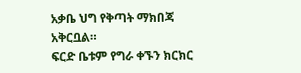አቃቤ ህግ የቅጣት ማክበጃ
አቅርቧል።
ፍርድ ቤቱም የግራ ቀኙን ክርክር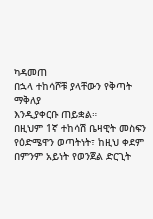ካዳመጠ
በኋላ ተከሳሾቹ ያላቸውን የቅጣት ማቅለያ
እንዲያቀርቡ ጠይቋል።
በዚህም 1ኛ ተከሳሽ ቤዛዊት መስፍን
የዕድሜዋን ወጣትነት፣ ከዚህ ቀደም
በምንም አይነት የወንጀል ድርጊት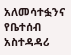አለመሳተፏንና የቤተሰብ አስተዳዳሪ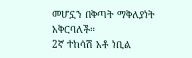መሆኗን በቅጣት ማቅለያነት አቅርባለች።
2ኛ ተከሳሽ አቶ ነቢል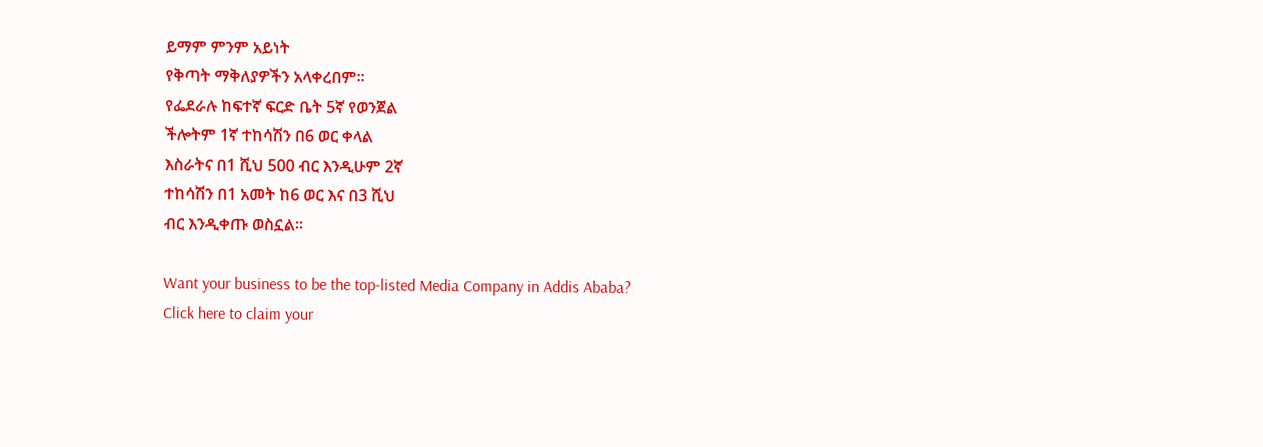ይማም ምንም አይነት
የቅጣት ማቅለያዎችን አላቀረበም።
የፌደራሉ ከፍተኛ ፍርድ ቤት 5ኛ የወንጀል
ችሎትም 1ኛ ተከሳሽን በ6 ወር ቀላል
እስራትና በ1 ሺህ 500 ብር እንዲሁም 2ኛ
ተከሳሽን በ1 አመት ከ6 ወር እና በ3 ሺህ
ብር እንዲቀጡ ወስኗል።

Want your business to be the top-listed Media Company in Addis Ababa?
Click here to claim your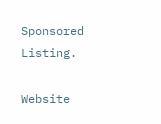Sponsored Listing.

Website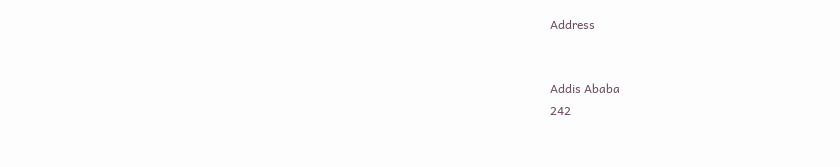Address


Addis Ababa
242